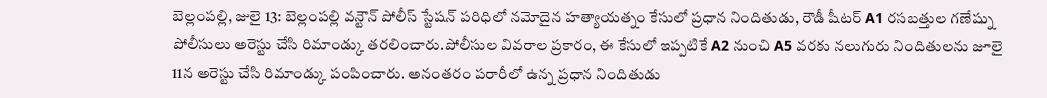బెల్లంపల్లి, జులై 13: బెల్లంపల్లి వన్టౌన్ పోలీస్ స్టేషన్ పరిధిలో నమోదైన హత్యాయత్నం కేసులో ప్రధాన నిందితుడు, రౌడీ షీటర్ A1 రసబత్తుల గణేష్ను పోలీసులు అరెస్టు చేసి రిమాండ్కు తరలించారు.పోలీసుల వివరాల ప్రకారం, ఈ కేసులో ఇప్పటికే A2 నుంచి A5 వరకు నలుగురు నిందితులను జూలై 11న అరెస్టు చేసి రిమాండ్కు పంపించారు. అనంతరం పరారీలో ఉన్న ప్రధాన నిందితుడు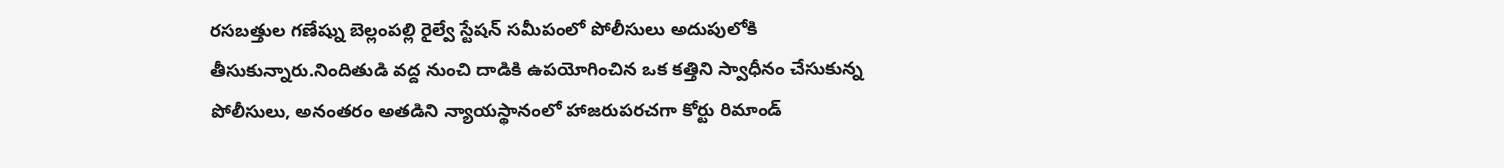రసబత్తుల గణేష్ను బెల్లంపల్లి రైల్వే స్టేషన్ సమీపంలో పోలీసులు అదుపులోకి తీసుకున్నారు.నిందితుడి వద్ద నుంచి దాడికి ఉపయోగించిన ఒక కత్తిని స్వాధీనం చేసుకున్న పోలీసులు, అనంతరం అతడిని న్యాయస్థానంలో హాజరుపరచగా కోర్టు రిమాండ్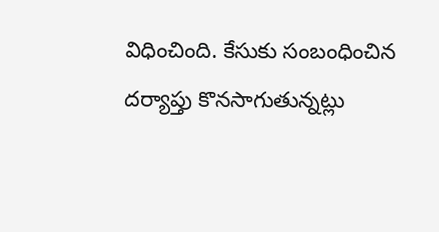విధించింది. కేసుకు సంబంధించిన దర్యాప్తు కొనసాగుతున్నట్లు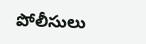పోలీసులు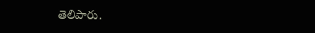తెలిపారు.